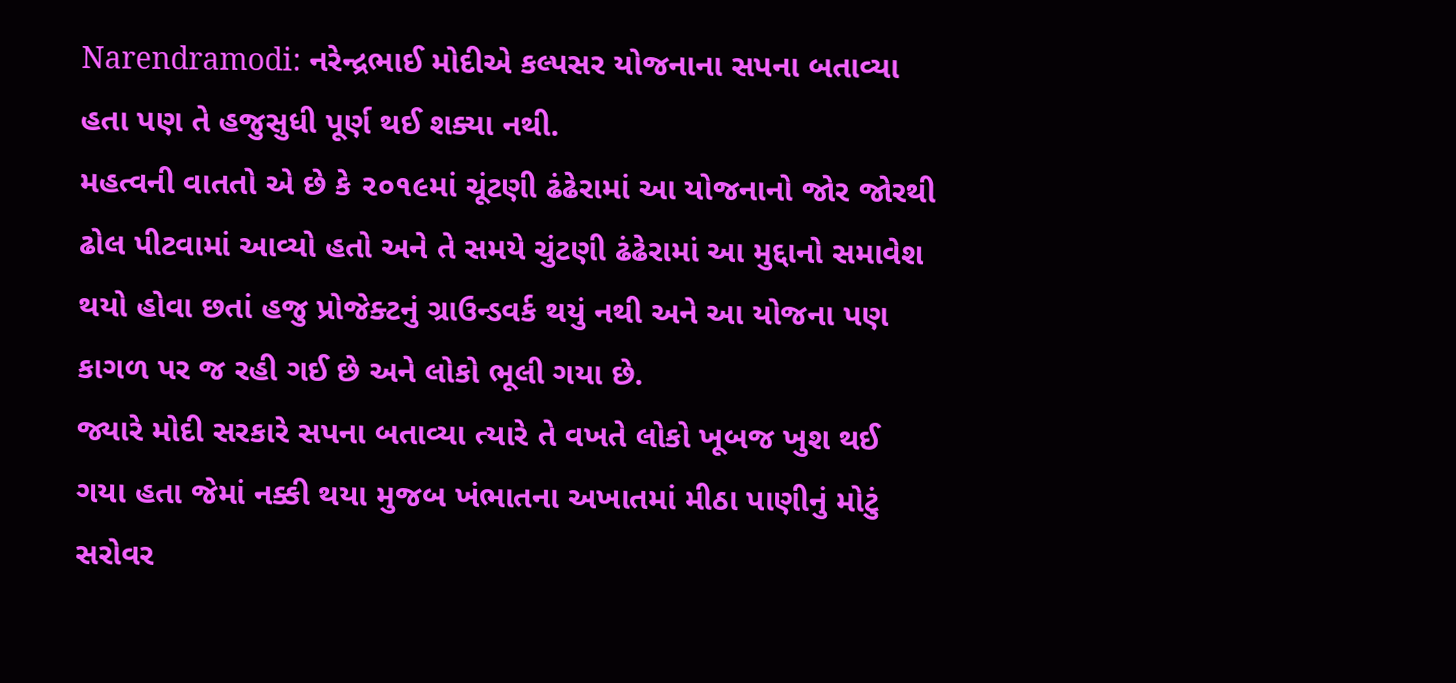Narendramodi: નરેન્દ્રભાઈ મોદીએ કલ્પસર યોજનાના સપના બતાવ્યા હતા પણ તે હજુસુધી પૂર્ણ થઈ શક્યા નથી.
મહત્વની વાતતો એ છે કે ૨૦૧૯માં ચૂંટણી ઢંઢેરામાં આ યોજનાનો જોર જોરથી ઢોલ પીટવામાં આવ્યો હતો અને તે સમયે ચુંટણી ઢંઢેરામાં આ મુદ્દાનો સમાવેશ થયો હોવા છતાં હજુ પ્રોજેક્ટનું ગ્રાઉન્ડવર્ક થયું નથી અને આ યોજના પણ કાગળ પર જ રહી ગઈ છે અને લોકો ભૂલી ગયા છે.
જ્યારે મોદી સરકારે સપના બતાવ્યા ત્યારે તે વખતે લોકો ખૂબજ ખુશ થઈ ગયા હતા જેમાં નક્કી થયા મુજબ ખંભાતના અખાતમાં મીઠા પાણીનું મોટું સરોવર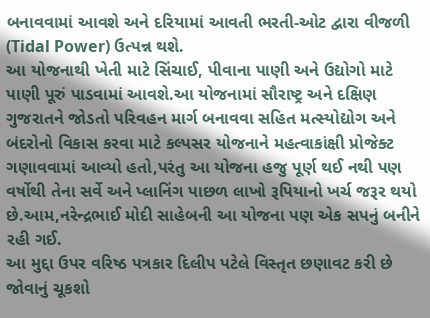બનાવવામાં આવશે અને દરિયામાં આવતી ભરતી-ઓટ દ્વારા વીજળી (Tidal Power) ઉત્પન્ન થશે.
આ યોજનાથી ખેતી માટે સિંચાઈ, પીવાના પાણી અને ઉદ્યોગો માટે પાણી પૂરું પાડવામાં આવશે.આ યોજનામાં સૌરાષ્ટ્ર અને દક્ષિણ ગુજરાતને જોડતો પરિવહન માર્ગ બનાવવા સહિત મત્સ્યોદ્યોગ અને બંદરોનો વિકાસ કરવા માટે કલ્પસર યોજનાને મહત્વાકાંક્ષી પ્રોજેક્ટ ગણાવવામાં આવ્યો હતો,પરંતુ આ યોજના હજુ પૂર્ણ થઈ નથી પણ વર્ષોથી તેના સર્વે અને પ્લાનિંગ પાછળ લાખો રૂપિયાનો ખર્ચ જરૂર થયો છે.આમ,નરેન્દ્રભાઈ મોદી સાહેબની આ યોજના પણ એક સપનું બનીને રહી ગઈ.
આ મુદ્દા ઉપર વરિષ્ઠ પત્રકાર દિલીપ પટેલે વિસ્તૃત છણાવટ કરી છે જોવાનું ચૂકશો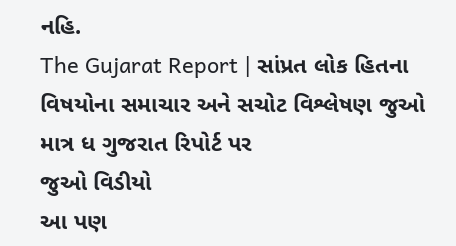નહિ.
The Gujarat Report | સાંપ્રત લોક હિતના વિષયોના સમાચાર અને સચોટ વિશ્લેષણ જુઓ માત્ર ધ ગુજરાત રિપોર્ટ પર
જુઓ વિડીયો
આ પણ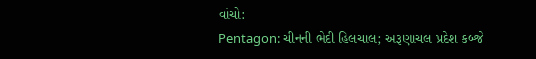વાંચો:
Pentagon: ચીનની ભેદી હિલચાલ; અરૂણાચલ પ્રદેશ કબ્જે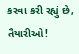કરવા કરી રહ્યું છે, તૈયારીઓ!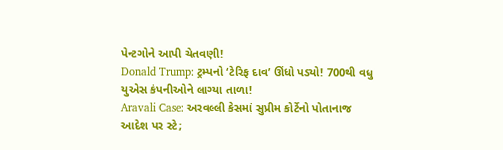પેન્ટગોને આપી ચેતવણી!
Donald Trump: ટ્રમ્પનો ‘ટેરિફ દાવ’ ઊંધો પડ્યો! 700થી વધુ યુએસ કંપનીઓને લાગ્યા તાળા!
Aravali Case: અરવલ્લી કેસમાં સુપ્રીમ કોર્ટેનો પોતાનાજ આદેશ પર સ્ટે;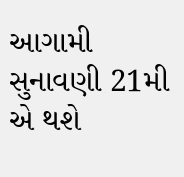આગામી સુનાવણી 21મી એ થશે